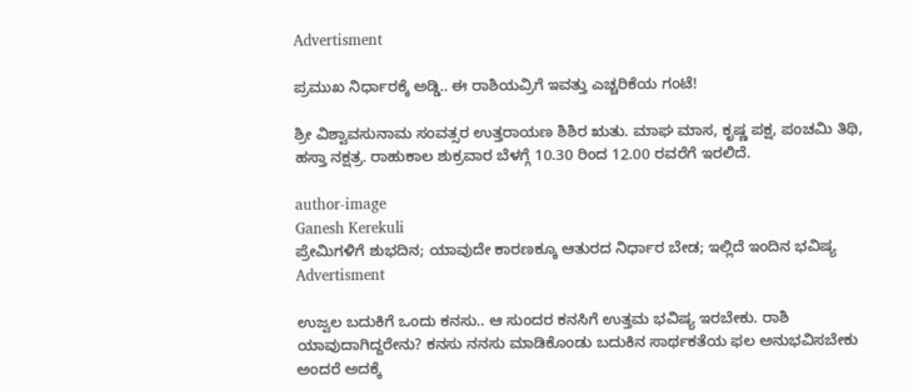Advertisment

ಪ್ರಮುಖ ನಿರ್ಧಾರಕ್ಕೆ ಅಡ್ಡಿ.. ಈ ರಾಶಿಯವ್ರಿಗೆ ಇವತ್ತು ಎಚ್ಚರಿಕೆಯ ಗಂಟೆ!

ಶ್ರೀ ವಿಶ್ವಾವಸುನಾಮ ಸಂವತ್ಸರ ಉತ್ತರಾಯಣ ಶಿಶಿರ ಋತು. ಮಾಘ ಮಾಸ, ಕೃಷ್ಣ ಪಕ್ಷ, ಪಂಚಮಿ ತಿಥಿ, ಹಸ್ತಾ ನಕ್ಷತ್ರ. ರಾಹುಕಾಲ ಶುಕ್ರವಾರ ಬೆಳಗ್ಗೆ 10.30 ರಿಂದ 12.00 ರವರೆಗೆ ಇರಲಿದೆ.

author-image
Ganesh Kerekuli
ಪ್ರೇಮಿಗಳಿಗೆ ಶುಭದಿನ; ಯಾವುದೇ ಕಾರಣಕ್ಕೂ ಆತುರದ ನಿರ್ಧಾರ ಬೇಡ; ಇಲ್ಲಿದೆ ಇಂದಿನ ಭವಿಷ್ಯ
Advertisment

ಉಜ್ವಲ ಬದುಕಿಗೆ ಒಂದು ಕನಸು.. ಆ ಸುಂದರ ಕನಸಿಗೆ ಉತ್ತಮ ಭವಿಷ್ಯ ಇರಬೇಕು. ರಾಶಿ ಯಾವುದಾಗಿದ್ದರೇನು? ಕನಸು ನನಸು ಮಾಡಿಕೊಂಡು ಬದುಕಿನ ಸಾರ್ಥಕತೆಯ ಫಲ ಅನುಭವಿಸಬೇಕು ಅಂದರೆ ಅದಕ್ಕೆ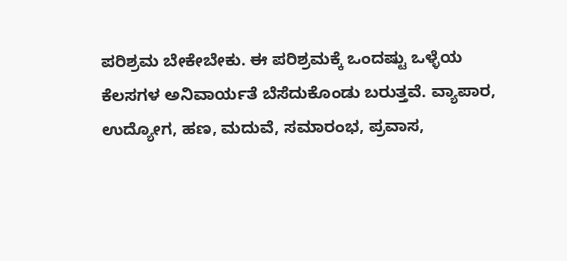ಪರಿಶ್ರಮ ಬೇಕೇಬೇಕು. ಈ ಪರಿಶ್ರಮಕ್ಕೆ ಒಂದಷ್ಟು ಒಳ್ಳೆಯ ಕೆಲಸಗಳ ಅನಿವಾರ್ಯತೆ ಬೆಸೆದುಕೊಂಡು ಬರುತ್ತವೆ. ವ್ಯಾಪಾರ, ಉದ್ಯೋಗ, ಹಣ, ಮದುವೆ, ಸಮಾರಂಭ, ಪ್ರವಾಸ,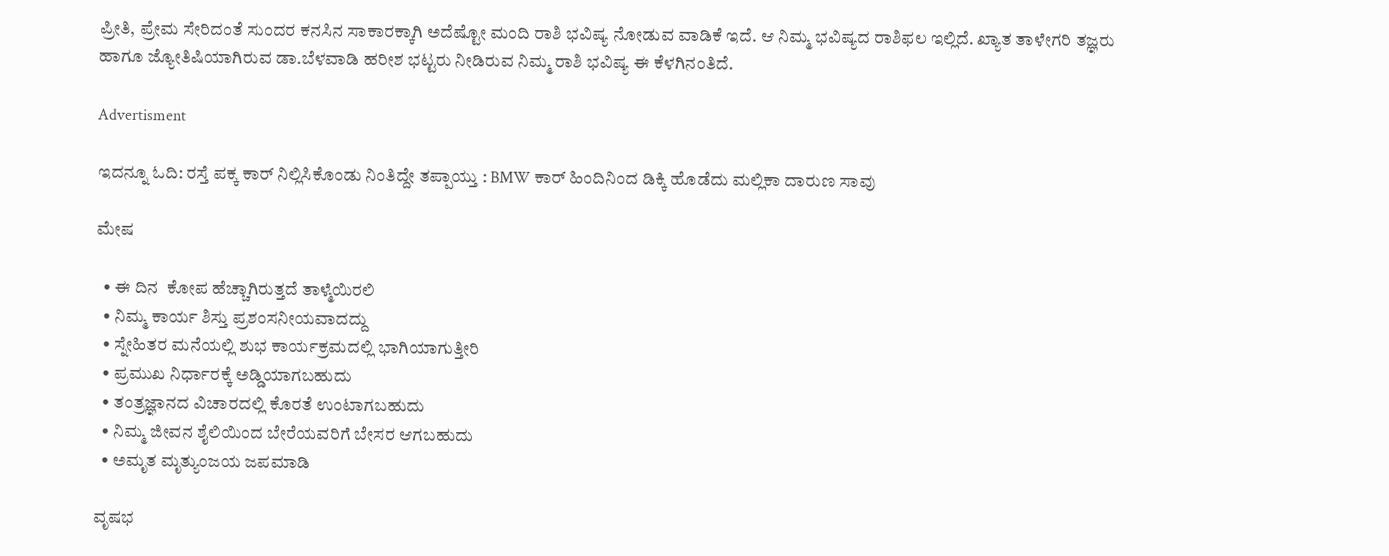ಪ್ರೀತಿ, ಪ್ರೇಮ ಸೇರಿದಂತೆ ಸುಂದರ ಕನಸಿನ ಸಾಕಾರಕ್ಕಾಗಿ ಅದೆಷ್ಟೋ ಮಂದಿ ರಾಶಿ ಭವಿಷ್ಯ ನೋಡುವ ವಾಡಿಕೆ ಇದೆ. ಆ ನಿಮ್ಮ ಭವಿಷ್ಯದ ರಾಶಿಫಲ ಇಲ್ಲಿದೆ. ಖ್ಯಾತ ತಾಳೇಗರಿ ತಜ್ಞರು ಹಾಗೂ ಜ್ಯೋತಿಷಿಯಾಗಿರುವ ಡಾ.ಬೆಳವಾಡಿ ಹರೀಶ ಭಟ್ಟರು ನೀಡಿರುವ ನಿಮ್ಮ ರಾಶಿ ಭವಿಷ್ಯ ಈ ಕೆಳಗಿನಂತಿದೆ.

Advertisment

ಇದನ್ನೂ ಓದಿ: ರಸ್ತೆ ಪಕ್ಕ ಕಾರ್ ನಿಲ್ಲಿಸಿಕೊಂಡು ನಿಂತಿದ್ದೇ ತಪ್ಪಾಯ್ತು : BMW ಕಾರ್ ಹಿಂದಿನಿಂದ ಡಿಕ್ಕಿ ಹೊಡೆದು ಮಲ್ಲಿಕಾ ದಾರುಣ ಸಾವು

ಮೇಷ

  • ಈ ದಿನ  ಕೋಪ ಹೆಚ್ಚಾಗಿರುತ್ತದೆ ತಾಳ್ಮೆಯಿರಲಿ
  • ನಿಮ್ಮ ಕಾರ್ಯ ಶಿಸ್ತು ಪ್ರಶಂಸನೀಯವಾದದ್ದು
  • ಸ್ನೇಹಿತರ ಮನೆಯಲ್ಲಿ ಶುಭ ಕಾರ್ಯಕ್ರಮದಲ್ಲಿ ಭಾಗಿಯಾಗುತ್ತೀರಿ
  • ಪ್ರಮುಖ ನಿರ್ಧಾರಕ್ಕೆ ಅಡ್ಡಿಯಾಗಬಹುದು
  • ತಂತ್ರಜ್ಞಾನದ ವಿಚಾರದಲ್ಲಿ ಕೊರತೆ ಉಂಟಾಗಬಹುದು
  • ನಿಮ್ಮ ಜೀವನ ಶೈಲಿಯಿಂದ ಬೇರೆಯವರಿಗೆ ಬೇಸರ ಆಗಬಹುದು
  • ಅಮೃತ ಮೃತ್ಯುಂಜಯ ಜಪಮಾಡಿ

ವೃಷಭ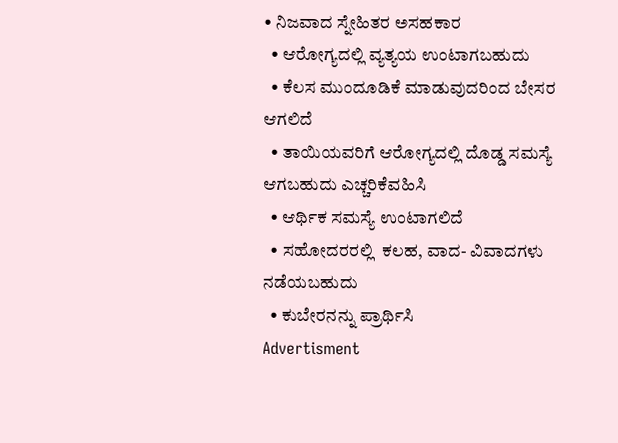• ನಿಜವಾದ ಸ್ನೇಹಿತರ ಅಸಹಕಾರ
  • ಆರೋಗ್ಯದಲ್ಲಿ ವ್ಯತ್ಯಯ ಉಂಟಾಗಬಹುದು
  • ಕೆಲಸ ಮುಂದೂಡಿಕೆ ಮಾಡುವುದರಿಂದ ಬೇಸರ ಆಗಲಿದೆ
  • ತಾಯಿಯವರಿಗೆ ಆರೋಗ್ಯದಲ್ಲಿ ದೊಡ್ಡ ಸಮಸ್ಯೆ ಆಗಬಹುದು ಎಚ್ಚರಿಕೆವಹಿಸಿ
  • ಆರ್ಥಿಕ ಸಮಸ್ಯೆ ಉಂಟಾಗಲಿದೆ
  • ಸಹೋದರರಲ್ಲಿ  ಕಲಹ, ವಾದ- ವಿವಾದಗಳು ನಡೆಯಬಹುದು
  • ಕುಬೇರನನ್ನು ಪ್ರಾರ್ಥಿಸಿ
Advertisment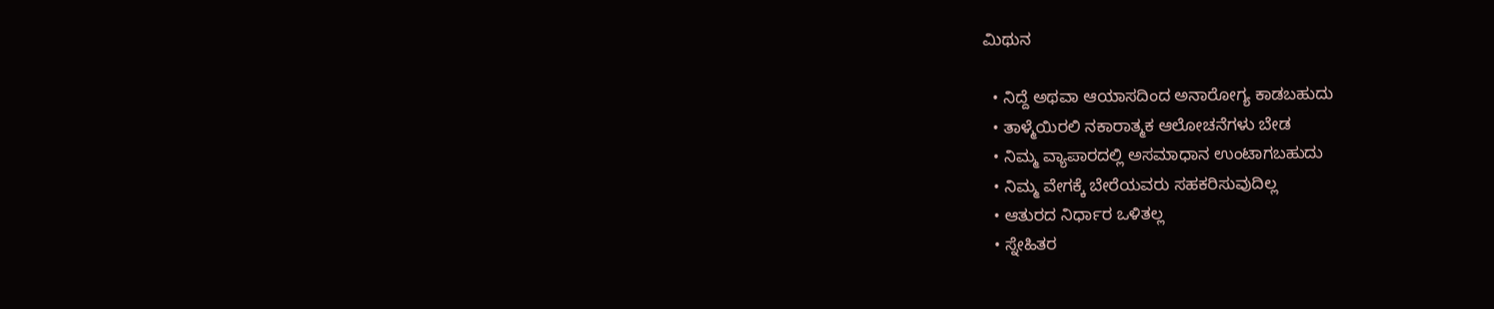ಮಿಥುನ

  • ನಿದ್ದೆ ಅಥವಾ ಆಯಾಸದಿಂದ ಅನಾರೋಗ್ಯ ಕಾಡಬಹುದು
  • ತಾಳ್ಮೆಯಿರಲಿ ನಕಾರಾತ್ಮಕ ಆಲೋಚನೆಗಳು ಬೇಡ
  • ನಿಮ್ಮ ವ್ಯಾಪಾರದಲ್ಲಿ ಅಸಮಾಧಾನ ಉಂಟಾಗಬಹುದು
  • ನಿಮ್ಮ ವೇಗಕ್ಕೆ ಬೇರೆಯವರು ಸಹಕರಿಸುವುದಿಲ್ಲ
  • ಆತುರದ ನಿರ್ಧಾರ ಒಳಿತಲ್ಲ
  • ಸ್ನೇಹಿತರ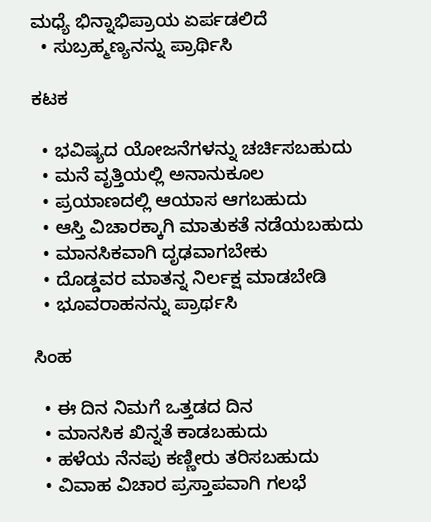ಮಧ್ಯೆ ಭಿನ್ನಾಭಿಪ್ರಾಯ ಏರ್ಪಡಲಿದೆ
  • ಸುಬ್ರಹ್ಮಣ್ಯನನ್ನು ಪ್ರಾರ್ಥಿಸಿ

ಕಟಕ

  • ಭವಿಷ್ಯದ ಯೋಜನೆಗಳನ್ನು ಚರ್ಚಿಸಬಹುದು
  • ಮನೆ ವೃತ್ತಿಯಲ್ಲಿ ಅನಾನುಕೂಲ
  • ಪ್ರಯಾಣದಲ್ಲಿ ಆಯಾಸ ಆಗಬಹುದು
  • ಆಸ್ತಿ ವಿಚಾರಕ್ಕಾಗಿ ಮಾತುಕತೆ ನಡೆಯಬಹುದು
  • ಮಾನಸಿಕವಾಗಿ ದೃಢವಾಗಬೇಕು
  • ದೊಡ್ಡವರ ಮಾತನ್ನ ನಿರ್ಲಕ್ಷ ಮಾಡಬೇಡಿ
  • ಭೂವರಾಹನನ್ನು ಪ್ರಾರ್ಥಸಿ

ಸಿಂಹ

  • ಈ ದಿನ ನಿಮಗೆ ಒತ್ತಡದ ದಿನ
  • ಮಾನಸಿಕ ಖಿನ್ನತೆ ಕಾಡಬಹುದು
  • ಹಳೆಯ ನೆನಪು ಕಣ್ಣೀರು ತರಿಸಬಹುದು
  • ವಿವಾಹ ವಿಚಾರ ಪ್ರಸ್ತಾಪವಾಗಿ ಗಲಭೆ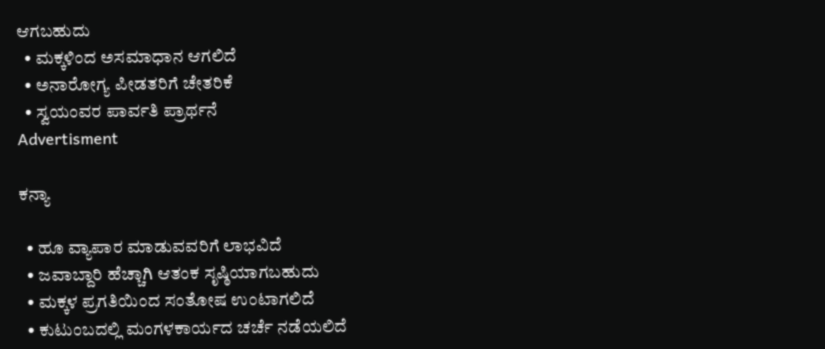ಆಗಬಹುದು
  • ಮಕ್ಕಳಿಂದ ಅಸಮಾಧಾನ ಆಗಲಿದೆ
  • ಅನಾರೋಗ್ಯ ಪೀಡತರಿಗೆ ಚೇತರಿಕೆ
  • ಸ್ವಯಂವರ ಪಾರ್ವತಿ ಪ್ರಾರ್ಥನೆ
Advertisment

ಕನ್ಯಾ

  • ಹೂ ವ್ಯಾಪಾರ ಮಾಡುವವರಿಗೆ ಲಾಭವಿದೆ
  • ಜವಾಬ್ದಾರಿ ಹೆಚ್ಚಾಗಿ ಆತಂಕ ಸೃಷ್ಠಿಯಾಗಬಹುದು
  • ಮಕ್ಕಳ ಪ್ರಗತಿಯಿಂದ ಸಂತೋಷ ಉಂಟಾಗಲಿದೆ
  • ಕುಟುಂಬದಲ್ಲಿ ಮಂಗಳಕಾರ್ಯದ ಚರ್ಚೆ ನಡೆಯಲಿದೆ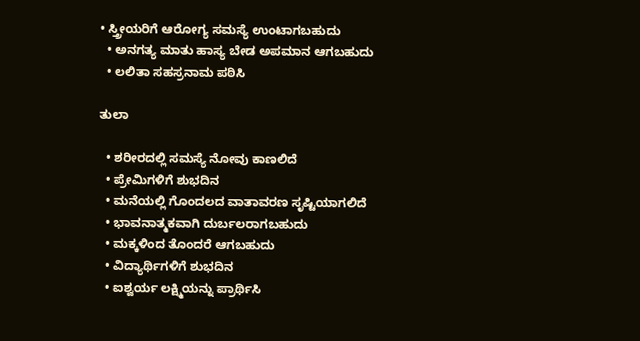• ಸ್ತ್ರೀಯರಿಗೆ ಆರೋಗ್ಯ ಸಮಸ್ಯೆ ಉಂಟಾಗಬಹುದು
  • ಅನಗತ್ಯ ಮಾತು ಹಾಸ್ಯ ಬೇಡ ಅಪಮಾನ ಆಗಬಹುದು
  • ಲಲಿತಾ ಸಹಸ್ರನಾಮ ಪಠಿಸಿ

ತುಲಾ

  • ಶರೀರದಲ್ಲಿ ಸಮಸ್ಯೆ ನೋವು ಕಾಣಲಿದೆ
  • ಪ್ರೇಮಿಗಳಿಗೆ ಶುಭದಿನ
  • ಮನೆಯಲ್ಲಿ ಗೊಂದಲದ ವಾತಾವರಣ ಸೃಷ್ಟಿಯಾಗಲಿದೆ
  • ಭಾವನಾತ್ಮಕವಾಗಿ ದುರ್ಬಲರಾಗಬಹುದು
  • ಮಕ್ಕಳಿಂದ ತೊಂದರೆ ಆಗಬಹುದು
  • ವಿದ್ಯಾರ್ಥಿಗಳಿಗೆ ಶುಭದಿನ
  • ಐಶ್ವರ್ಯ ಲಕ್ಷ್ಮಿಯನ್ನು ಪ್ರಾರ್ಥಿಸಿ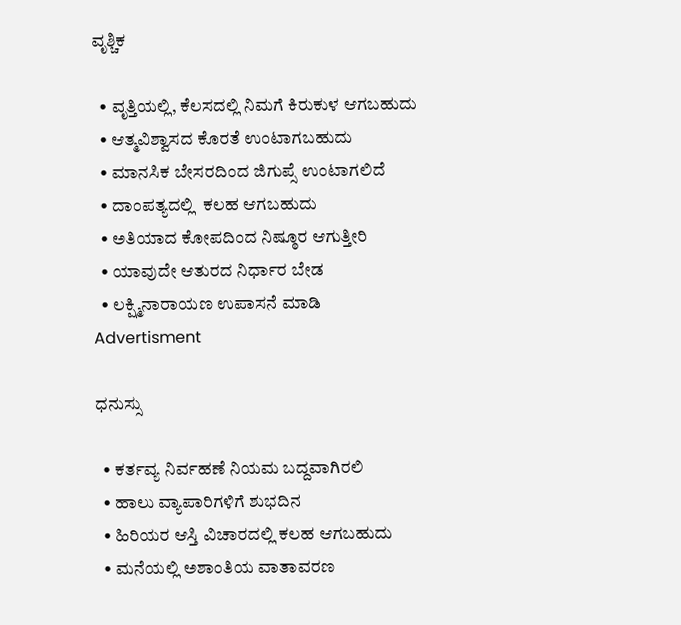ವೃಶ್ಚಿಕ

  • ವೃತ್ತಿಯಲ್ಲಿ, ಕೆಲಸದಲ್ಲಿ ನಿಮಗೆ ಕಿರುಕುಳ ಆಗಬಹುದು
  • ಆತ್ಮವಿಶ್ವಾಸದ ಕೊರತೆ ಉಂಟಾಗಬಹುದು
  • ಮಾನಸಿಕ ಬೇಸರದಿಂದ ಜಿಗುಪ್ಸೆ ಉಂಟಾಗಲಿದೆ
  • ದಾಂಪತ್ಯದಲ್ಲಿ  ಕಲಹ ಆಗಬಹುದು
  • ಅತಿಯಾದ ಕೋಪದಿಂದ ನಿಷ್ಠೂರ ಆಗುತ್ತೀರಿ
  • ಯಾವುದೇ ಆತುರದ ನಿರ್ಧಾರ ಬೇಡ
  • ಲಕ್ಷ್ಮಿನಾರಾಯಣ ಉಪಾಸನೆ ಮಾಡಿ
Advertisment

ಧನುಸ್ಸು

  • ಕರ್ತವ್ಯ ನಿರ್ವಹಣೆ ನಿಯಮ ಬದ್ದವಾಗಿರಲಿ
  • ಹಾಲು ವ್ಯಾಪಾರಿಗಳಿಗೆ ಶುಭದಿನ
  • ಹಿರಿಯರ ಆಸ್ತಿ ವಿಚಾರದಲ್ಲಿ ಕಲಹ ಆಗಬಹುದು
  • ಮನೆಯಲ್ಲಿ ಅಶಾಂತಿಯ ವಾತಾವರಣ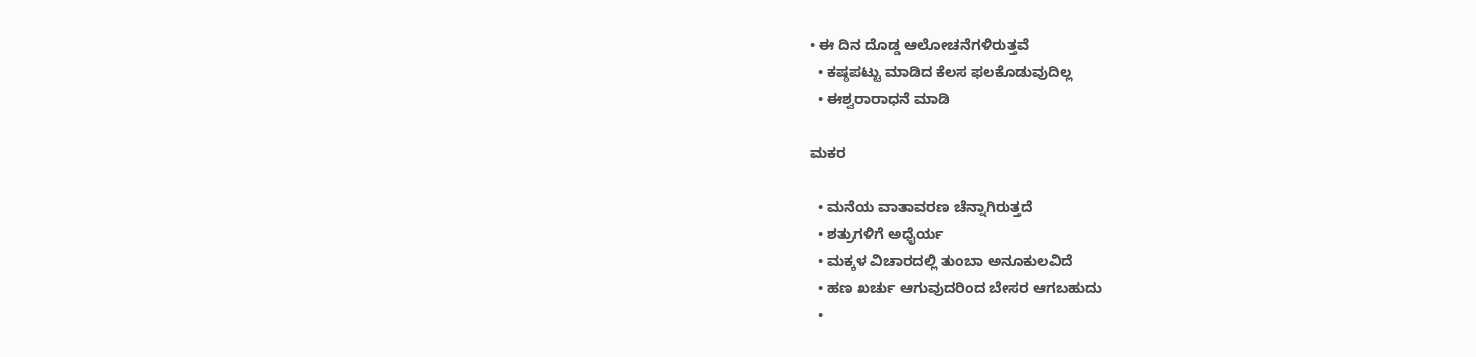• ಈ ದಿನ ದೊಡ್ಡ ಆಲೋಚನೆಗಳಿರುತ್ತವೆ
  • ಕಷ್ಠಪಟ್ಟು ಮಾಡಿದ ಕೆಲಸ ಫಲಕೊಡುವುದಿಲ್ಲ
  • ಈಶ್ವರಾರಾಧನೆ ಮಾಡಿ

ಮಕರ

  • ಮನೆಯ ವಾತಾವರಣ ಚೆನ್ನಾಗಿರುತ್ತದೆ
  • ಶತ್ರುಗಳಿಗೆ ಅಧೈರ್ಯ
  • ಮಕ್ಕಳ ವಿಚಾರದಲ್ಲಿ ತುಂಬಾ ಅನೂಕುಲವಿದೆ
  • ಹಣ ಖರ್ಚು ಆಗುವುದರಿಂದ ಬೇಸರ ಆಗಬಹುದು
  •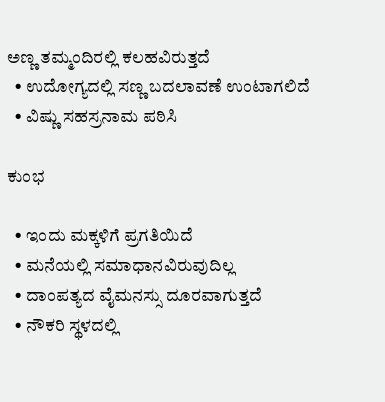ಅಣ್ಣ ತಮ್ಮಂದಿರಲ್ಲಿ ಕಲಹವಿರುತ್ತದೆ
  • ಉದೋಗ್ಯದಲ್ಲಿ ಸಣ್ಣ ಬದಲಾವಣೆ ಉಂಟಾಗಲಿದೆ
  • ವಿಷ್ಣು ಸಹಸ್ರನಾಮ ಪಠಿಸಿ

ಕುಂಭ

  • ಇಂದು ಮಕ್ಕಳಿಗೆ ಪ್ರಗತಿಯಿದೆ
  • ಮನೆಯಲ್ಲಿ ಸಮಾಧಾನವಿರುವುದಿಲ್ಲ
  • ದಾಂಪತ್ಯದ ವೈಮನಸ್ಸು ದೂರವಾಗುತ್ತದೆ
  • ನೌಕರಿ ಸ್ಥಳದಲ್ಲಿ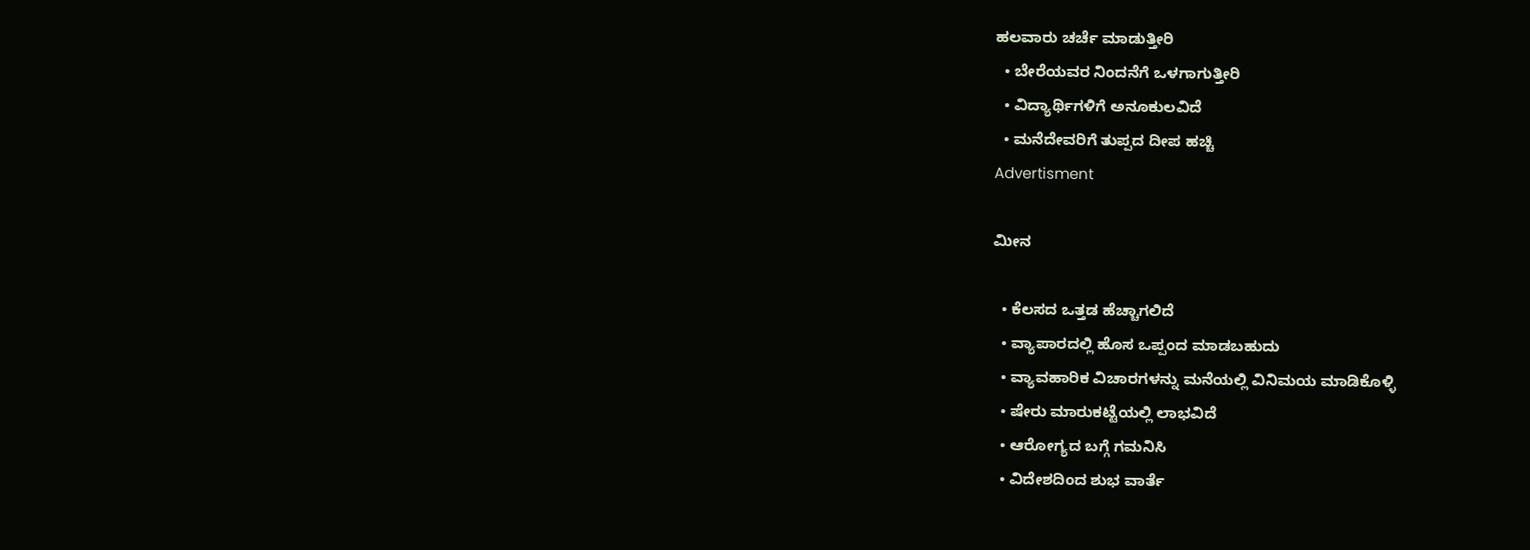ಹಲವಾರು ಚರ್ಚೆ ಮಾಡುತ್ತೀರಿ
  • ಬೇರೆಯವರ ನಿಂದನೆಗೆ ಒಳಗಾಗುತ್ತೀರಿ
  • ವಿದ್ಯಾರ್ಥಿಗಳಿಗೆ ಅನೂಕುಲವಿದೆ
  • ಮನೆದೇವರಿಗೆ ತುಪ್ಪದ ದೀಪ ಹಚ್ಚಿ
Advertisment

ಮೀನ

  • ಕೆಲಸದ ಒತ್ತಡ ಹೆಚ್ಚಾಗಲಿದೆ
  • ವ್ಯಾಪಾರದಲ್ಲಿ ಹೊಸ ಒಪ್ಪಂದ ಮಾಡಬಹುದು
  • ವ್ಯಾವಹಾರಿಕ ವಿಚಾರಗಳನ್ನು ಮನೆಯಲ್ಲಿ ವಿನಿಮಯ ಮಾಡಿಕೊಳ್ಳಿ
  • ಷೇರು ಮಾರುಕಟ್ಟೆಯಲ್ಲಿ ಲಾಭವಿದೆ
  • ಆರೋಗ್ಯದ ಬಗ್ಗೆ ಗಮನಿಸಿ
  • ವಿದೇಶದಿಂದ ಶುಭ ವಾರ್ತೆ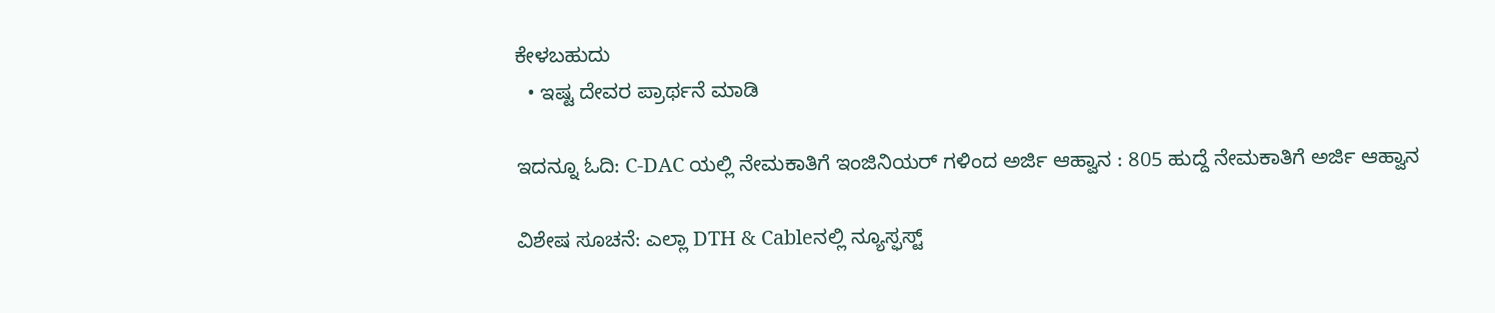ಕೇಳಬಹುದು
  • ಇಷ್ಟ ದೇವರ ಪ್ರಾರ್ಥನೆ ಮಾಡಿ

ಇದನ್ನೂ ಓದಿ: C-DAC ಯಲ್ಲಿ ನೇಮಕಾತಿಗೆ ಇಂಜಿನಿಯರ್ ಗಳಿಂದ ಅರ್ಜಿ ಆಹ್ವಾನ : 805 ಹುದ್ದೆ ನೇಮಕಾತಿಗೆ ಅರ್ಜಿ ಆಹ್ವಾನ

ವಿಶೇಷ ಸೂಚನೆ: ಎಲ್ಲಾ DTH & Cableನಲ್ಲಿ ನ್ಯೂಸ್ಫಸ್ಟ್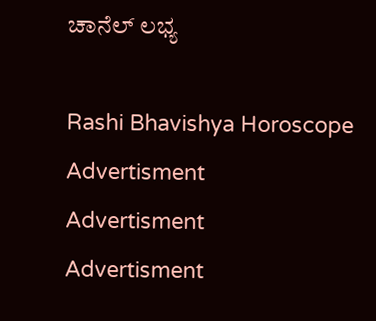ಚಾನೆಲ್ ಲಭ್ಯ

Rashi Bhavishya Horoscope
Advertisment
Advertisment
Advertisment